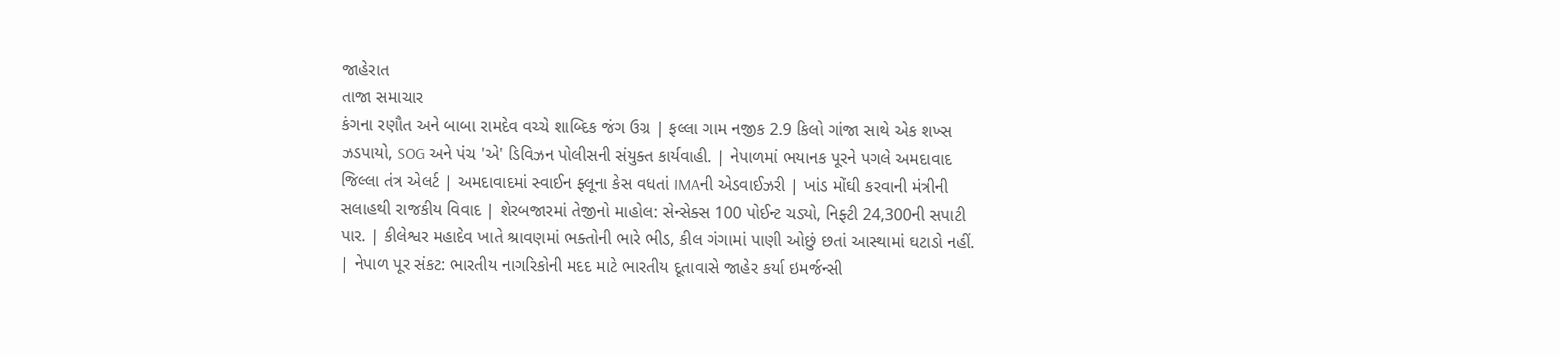જાહેરાત
તાજા સમાચાર
કંગના રણૌત અને બાબા રામદેવ વચ્ચે શાબ્દિક જંગ ઉગ્ર | ફલ્લા ગામ નજીક 2.9 કિલો ગાંજા સાથે એક શખ્સ ઝડપાયો, SOG અને પંચ 'એ' ડિવિઝન પોલીસની સંયુક્ત કાર્યવાહી. | નેપાળમાં ભયાનક પૂરને પગલે અમદાવાદ જિલ્લા તંત્ર એલર્ટ | અમદાવાદમાં સ્વાઈન ફ્લૂના કેસ વધતાં IMAની એડવાઈઝરી | ખાંડ મોંઘી કરવાની મંત્રીની સલાહથી રાજકીય વિવાદ | શેરબજારમાં તેજીનો માહોલ: સેન્સેક્સ 100 પોઈન્ટ ચડ્યો, નિફ્ટી 24,300ની સપાટી પાર. | કીલેશ્વર મહાદેવ ખાતે શ્રાવણમાં ભક્તોની ભારે ભીડ, કીલ ગંગામાં પાણી ઓછું છતાં આસ્થામાં ઘટાડો નહીં. | નેપાળ પૂર સંકટ: ભારતીય નાગરિકોની મદદ માટે ભારતીય દૂતાવાસે જાહેર કર્યા ઇમર્જન્સી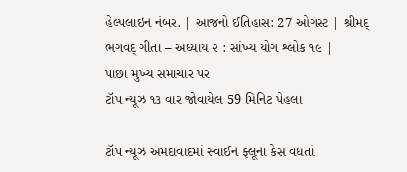હેલ્પલાઇન નંબર. | આજનો ઈતિહાસ: 27 ઓગસ્ટ | શ્રીમદ્ ભગવદ્ ગીતા – અધ્યાય ૨ : સાંખ્ય યોગ શ્લોક ૧૯ |
પાછા મુખ્ય સમાચાર પર
ટૉપ ન્યૂઝ ૧૩ વાર જોવાયેલ 59 મિનિટ પેહલા

ટૉપ ન્યૂઝ અમદાવાદમાં સ્વાઈન ફ્લૂના કેસ વધતાં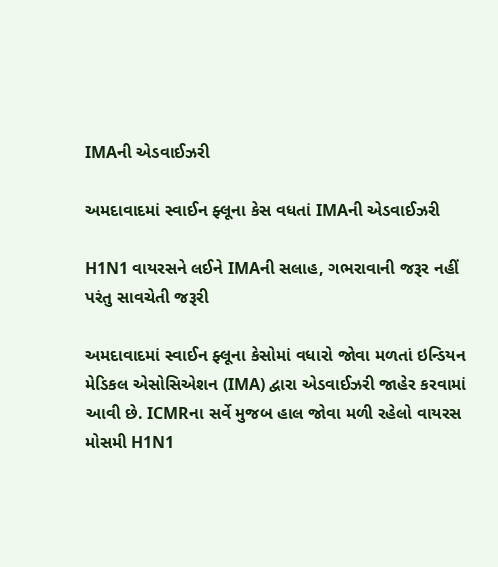IMAની એડવાઈઝરી

અમદાવાદમાં સ્વાઈન ફ્લૂના કેસ વધતાં IMAની એડવાઈઝરી

H1N1 વાયરસને લઈને IMAની સલાહ, ગભરાવાની જરૂર નહીં પરંતુ સાવચેતી જરૂરી

અમદાવાદમાં સ્વાઈન ફ્લૂના કેસોમાં વધારો જોવા મળતાં ઇન્ડિયન મેડિકલ એસોસિએશન (IMA) દ્વારા એડવાઈઝરી જાહેર કરવામાં આવી છે. ICMRના સર્વે મુજબ હાલ જોવા મળી રહેલો વાયરસ મોસમી H1N1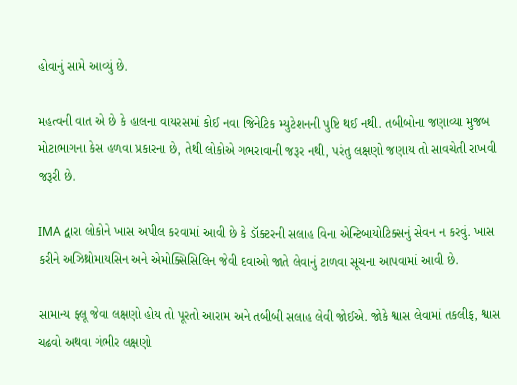હોવાનું સામે આવ્યું છે.

મહત્વની વાત એ છે કે હાલના વાયરસમાં કોઈ નવા જિનેટિક મ્યુટેશનની પુષ્ટિ થઈ નથી. તબીબોના જણાવ્યા મુજબ મોટાભાગના કેસ હળવા પ્રકારના છે, તેથી લોકોએ ગભરાવાની જરૂર નથી, પરંતુ લક્ષણો જણાય તો સાવચેતી રાખવી જરૂરી છે.

IMA દ્વારા લોકોને ખાસ અપીલ કરવામાં આવી છે કે ડૉક્ટરની સલાહ વિના એન્ટિબાયોટિક્સનું સેવન ન કરવું. ખાસ કરીને અઝિથ્રોમાયસિન અને એમોક્સિસિલિન જેવી દવાઓ જાતે લેવાનું ટાળવા સૂચના આપવામાં આવી છે.

સામાન્ય ફ્લૂ જેવા લક્ષણો હોય તો પૂરતો આરામ અને તબીબી સલાહ લેવી જોઈએ. જોકે શ્વાસ લેવામાં તકલીફ, શ્વાસ ચઢવો અથવા ગંભીર લક્ષણો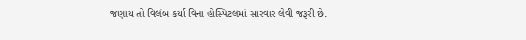જણાય તો વિલંબ કર્યા વિના હોસ્પિટલમાં સારવાર લેવી જરૂરી છે.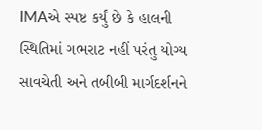IMAએ સ્પષ્ટ કર્યું છે કે હાલની સ્થિતિમાં ગભરાટ નહીં પરંતુ યોગ્ય સાવચેતી અને તબીબી માર્ગદર્શનને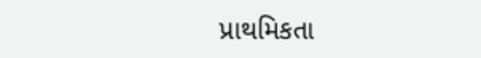પ્રાથમિકતા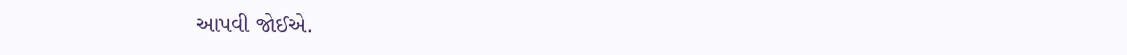આપવી જોઈએ.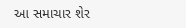આ સમાચાર શેર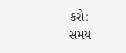કરો:
સમય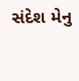સંદેશ મેનુ